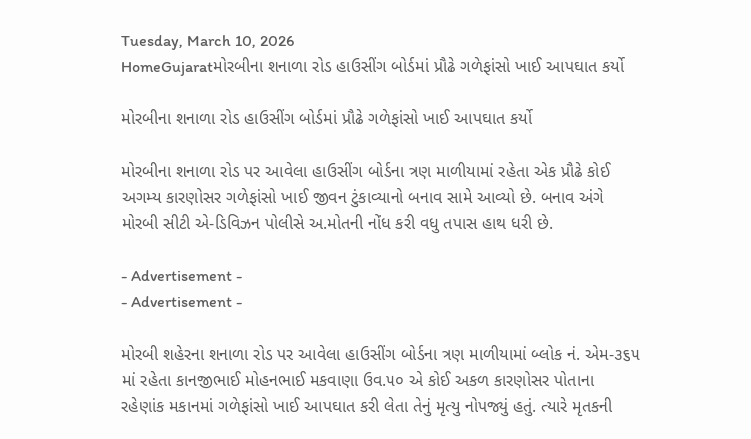Tuesday, March 10, 2026
HomeGujaratમોરબીના શનાળા રોડ હાઉસીંગ બોર્ડમાં પ્રૌઢે ગળેફાંસો ખાઈ આપઘાત કર્યો

મોરબીના શનાળા રોડ હાઉસીંગ બોર્ડમાં પ્રૌઢે ગળેફાંસો ખાઈ આપઘાત કર્યો

મોરબીના શનાળા રોડ પર આવેલા હાઉસીંગ બોર્ડના ત્રણ માળીયામાં રહેતા એક પ્રૌઢે કોઈ અગમ્ય કારણોસર ગળેફાંસો ખાઈ જીવન ટુંકાવ્યાનો બનાવ સામે આવ્યો છે. બનાવ અંગે મોરબી સીટી એ-ડિવિઝન પોલીસે અ.મોતની નોંધ કરી વધુ તપાસ હાથ ધરી છે.

- Advertisement -
- Advertisement -

મોરબી શહેરના શનાળા રોડ પર આવેલા હાઉસીંગ બોર્ડના ત્રણ માળીયામાં બ્લોક નં. એમ-૩૬૫ માં રહેતા કાનજીભાઈ મોહનભાઈ મકવાણા ઉવ.૫૦ એ કોઈ અકળ કારણોસર પોતાના રહેણાંક મકાનમાં ગળેફાંસો ખાઈ આપઘાત કરી લેતા તેનું મૃત્યુ નોપજ્યું હતું. ત્યારે મૃતકની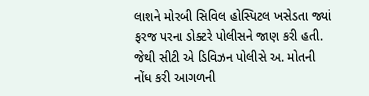લાશને મોરબી સિવિલ હોસ્પિટલ ખસેડતા જ્યાં ફરજ પરના ડોક્ટરે પોલીસને જાણ કરી હતી. જેથી સીટી એ ડિવિઝન પોલીસે અ. મોતની નોંધ કરી આગળની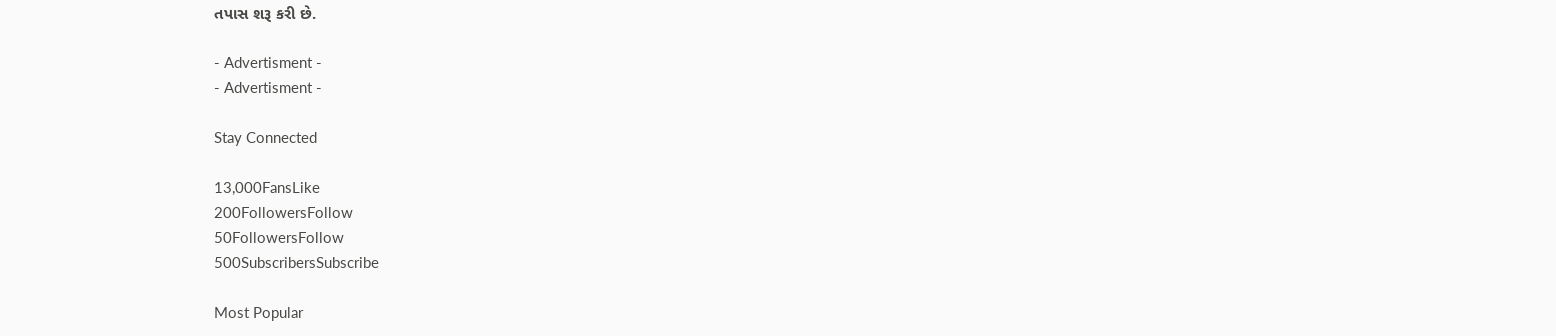તપાસ શરૂ કરી છે.

- Advertisment -
- Advertisment -

Stay Connected

13,000FansLike
200FollowersFollow
50FollowersFollow
500SubscribersSubscribe

Most Popular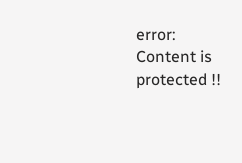error: Content is protected !!